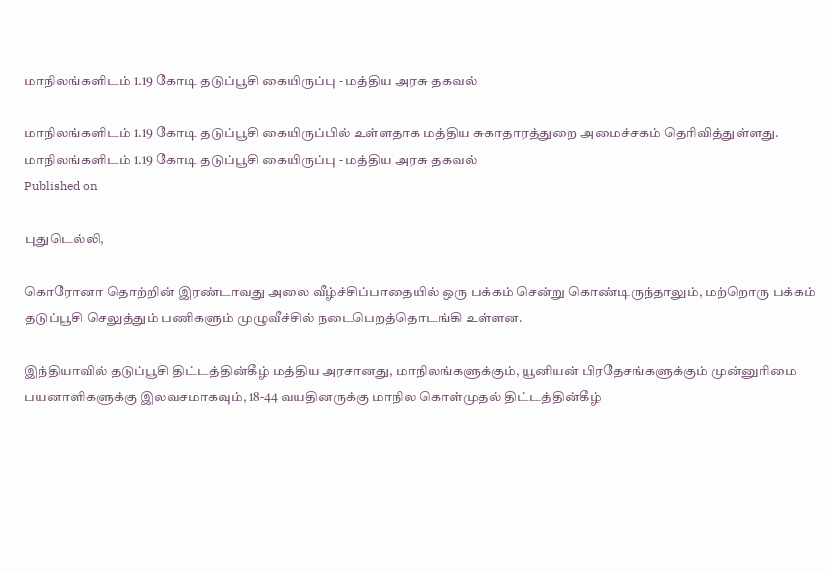மாநிலங்களிடம் 1.19 கோடி தடுப்பூசி கையிருப்பு - மத்திய அரசு தகவல்

மாநிலங்களிடம் 1.19 கோடி தடுப்பூசி கையிருப்பில் உள்ளதாக மத்திய சுகாதாரத்துறை அமைச்சகம் தெரிவித்துள்ளது.
மாநிலங்களிடம் 1.19 கோடி தடுப்பூசி கையிருப்பு - மத்திய அரசு தகவல்
Published on

புதுடெல்லி,

கொரோனா தொற்றின் இரண்டாவது அலை வீழ்ச்சிப்பாதையில் ஒரு பக்கம் சென்று கொண்டிருந்தாலும், மற்றொரு பக்கம் தடுப்பூசி செலுத்தும் பணிகளும் முழுவீச்சில் நடைபெறத்தொடங்கி உள்ளன.

இந்தியாவில் தடுப்பூசி திட்டத்தின்கீழ் மத்திய அரசானது, மாநிலங்களுக்கும், யூனியன் பிரதேசங்களுக்கும் முன்னுரிமை பயனாளிகளுக்கு இலவசமாகவும், 18-44 வயதினருக்கு மாநில கொள்முதல் திட்டத்தின்கீழ்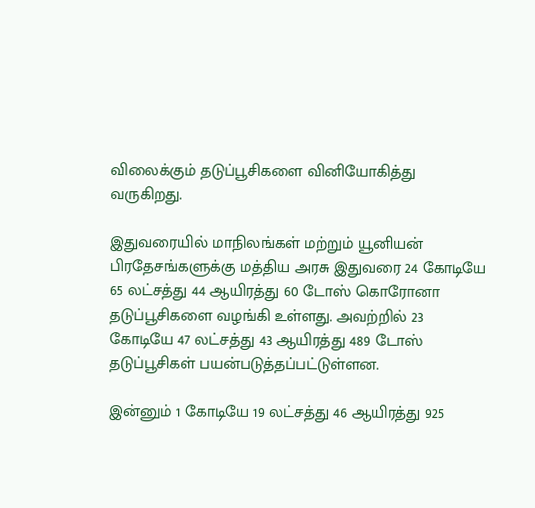விலைக்கும் தடுப்பூசிகளை வினியோகித்து வருகிறது.

இதுவரையில் மாநிலங்கள் மற்றும் யூனியன் பிரதேசங்களுக்கு மத்திய அரசு இதுவரை 24 கோடியே 65 லட்சத்து 44 ஆயிரத்து 60 டோஸ் கொரோனா தடுப்பூசிகளை வழங்கி உள்ளது. அவற்றில் 23 கோடியே 47 லட்சத்து 43 ஆயிரத்து 489 டோஸ் தடுப்பூசிகள் பயன்படுத்தப்பட்டுள்ளன.

இன்னும் 1 கோடியே 19 லட்சத்து 46 ஆயிரத்து 925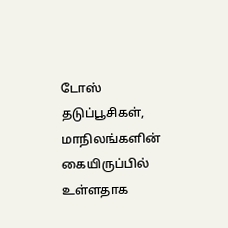டோஸ் தடுப்பூசிகள், மாநிலங்களின் கையிருப்பில் உள்ளதாக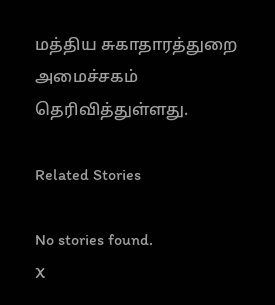மத்திய சுகாதாரத்துறை அமைச்சகம் தெரிவித்துள்ளது.

Related Stories

No stories found.
X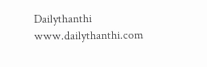Dailythanthi
www.dailythanthi.com